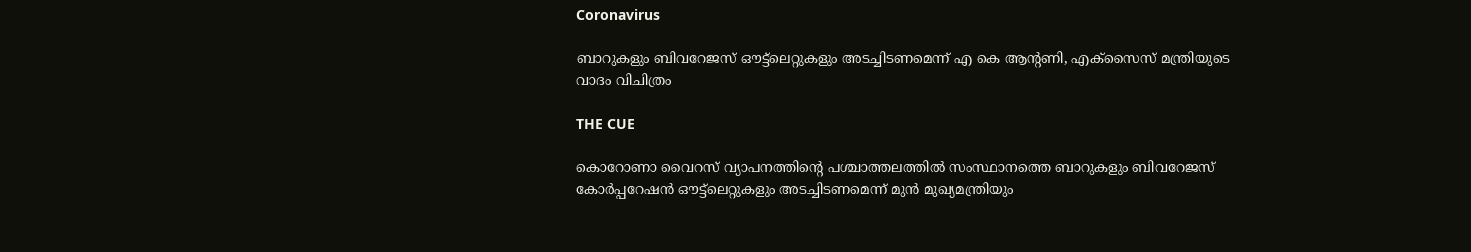Coronavirus

ബാറുകളും ബിവറേജസ് ഔട്ട്‌ലെറ്റുകളും അടച്ചിടണമെന്ന് എ കെ ആന്റണി, എക്‌സൈസ് മന്ത്രിയുടെ വാദം വിചിത്രം

THE CUE

കൊറോണാ വൈറസ് വ്യാപനത്തിന്റെ പശ്ചാത്തലത്തില്‍ സംസ്ഥാനത്തെ ബാറുകളും ബിവറേജസ് കോര്‍പ്പറേഷന്‍ ഔട്ട്ലെറ്റുകളും അടച്ചിടണമെന്ന് മുന്‍ മുഖ്യമന്ത്രിയും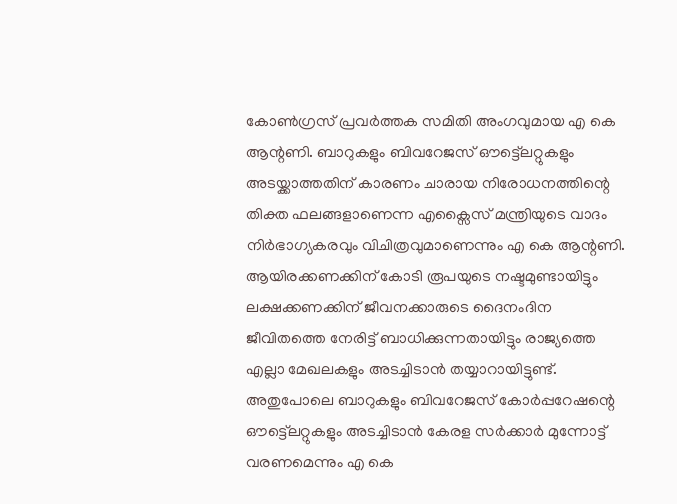കോണ്‍ഗ്രസ് പ്രവര്‍ത്തക സമിതി അംഗവുമായ എ കെ ആന്റണി. ബാറുകളും ബിവറേജസ് ഔട്ട്ലെറ്റുകളും അടയ്ക്കാത്തതിന് കാരണം ചാരായ നിരോധനത്തിന്റെ തിക്ത ഫലങ്ങളാണെന്ന എക്സൈസ് മന്ത്രിയുടെ വാദം നിര്‍ഭാഗ്യകരവും വിചിത്രവുമാണെന്നും എ കെ ആന്റണി. ആയിരക്കണക്കിന് കോടി രൂപയുടെ നഷ്ടമുണ്ടായിട്ടും ലക്ഷക്കണക്കിന് ജീവനക്കാരുടെ ദൈനംദിന ജീവിതത്തെ നേരിട്ട് ബാധിക്കുന്നതായിട്ടും രാജ്യത്തെ എല്ലാ മേഖലകളും അടച്ചിടാന്‍ തയ്യാറായിട്ടുണ്ട്. അതുപോലെ ബാറുകളും ബിവറേജസ് കോര്‍പ്പറേഷന്റെ ഔട്ട്ലെറ്റുകളും അടച്ചിടാന്‍ കേരള സര്‍ക്കാര്‍ മുന്നോട്ട് വരണമെന്നും എ കെ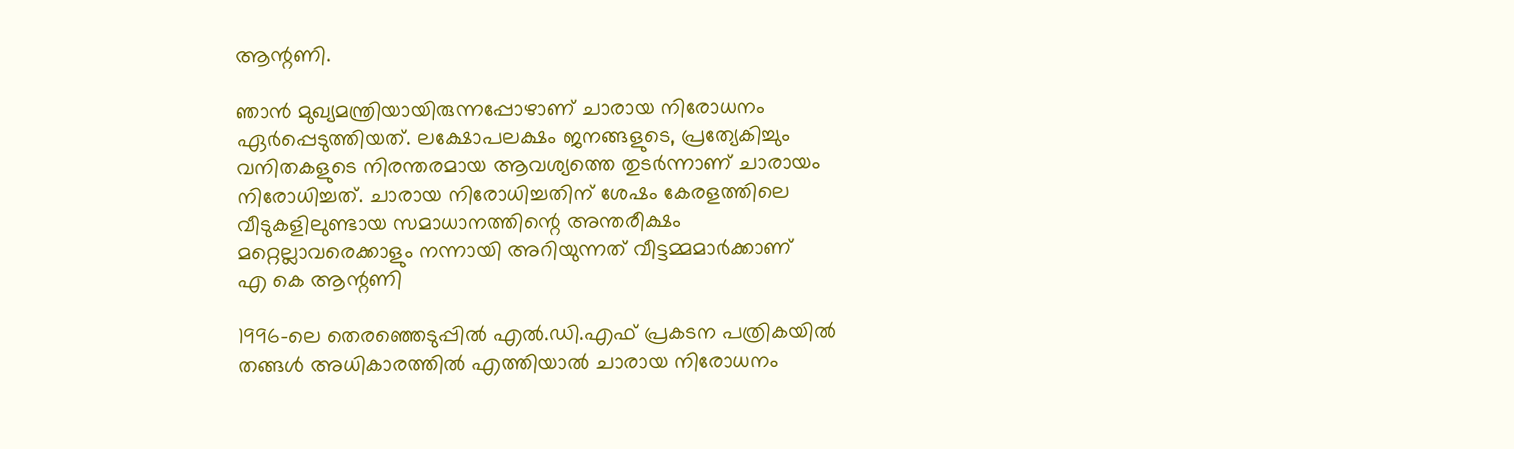ആന്റണി.

ഞാന്‍ മുഖ്യമന്ത്രിയായിരുന്നപ്പോഴാണ് ചാരായ നിരോധനം ഏര്‍പ്പെടുത്തിയത്. ലക്ഷോപലക്ഷം ജനങ്ങളുടെ, പ്രത്യേകിച്ചും വനിതകളുടെ നിരന്തരമായ ആവശ്യത്തെ തുടര്‍ന്നാണ് ചാരായം നിരോധിച്ചത്. ചാരായ നിരോധിച്ചതിന് ശേഷം കേരളത്തിലെ വീടുകളിലുണ്ടായ സമാധാനത്തിന്റെ അന്തരീക്ഷം മറ്റെല്ലാവരെക്കാളും നന്നായി അറിയുന്നത് വീട്ടമ്മമാര്‍ക്കാണ്
എ കെ ആന്റണി

1996-ലെ തെരഞ്ഞെടുപ്പില്‍ എല്‍.ഡി.എഫ് പ്രകടന പത്രികയില്‍ തങ്ങള്‍ അധികാരത്തില്‍ എത്തിയാല്‍ ചാരായ നിരോധനം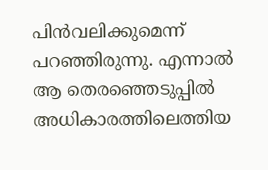പിന്‍വലിക്കുമെന്ന് പറഞ്ഞിരുന്നു. എന്നാല്‍ ആ തെരഞ്ഞെടുപ്പില്‍ അധികാരത്തിലെത്തിയ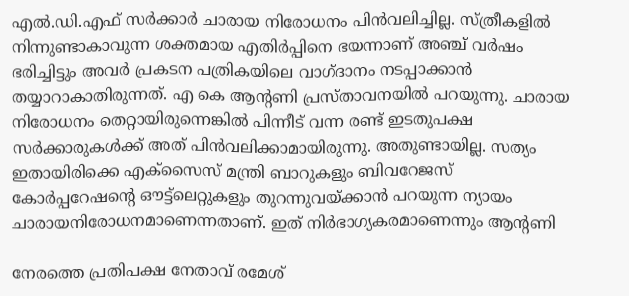എല്‍.ഡി.എഫ് സര്‍ക്കാര്‍ ചാരായ നിരോധനം പിന്‍വലിച്ചില്ല. സ്ത്രീകളില്‍ നിന്നുണ്ടാകാവുന്ന ശക്തമായ എതിര്‍പ്പിനെ ഭയന്നാണ് അഞ്ച് വര്‍ഷം ഭരിച്ചിട്ടും അവര്‍ പ്രകടന പത്രികയിലെ വാഗ്ദാനം നടപ്പാക്കാന്‍ തയ്യാറാകാതിരുന്നത്. എ കെ ആന്റണി പ്രസ്താവനയില്‍ പറയുന്നു. ചാരായ നിരോധനം തെറ്റായിരുന്നെങ്കില്‍ പിന്നീട് വന്ന രണ്ട് ഇടതുപക്ഷ സര്‍ക്കാരുകള്‍ക്ക് അത് പിന്‍വലിക്കാമായിരുന്നു. അതുണ്ടായില്ല. സത്യം ഇതായിരിക്കെ എക്സൈസ് മന്ത്രി ബാറുകളും ബിവറേജസ് കോര്‍പ്പറേഷന്റെ ഔട്ട്ലെറ്റുകളും തുറന്നുവയ്ക്കാന്‍ പറയുന്ന ന്യായം ചാരായനിരോധനമാണെന്നതാണ്. ഇത് നിര്‍ഭാഗ്യകരമാണെന്നും ആന്റണി

നേരത്തെ പ്രതിപക്ഷ നേതാവ് രമേശ്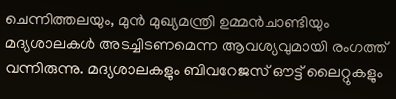ചെന്നിത്തലയും, മുന്‍ മുഖ്യമന്ത്രി ഉമ്മന്‍ചാണ്ടിയും മദ്യശാലകള്‍ അടച്ചിടണമെന്ന ആവശ്യവുമായി രംഗത്ത് വന്നിരുന്നു. മദ്യശാലകളും ബിവറേജസ് ഔട്ട് ലൈറ്റുകളും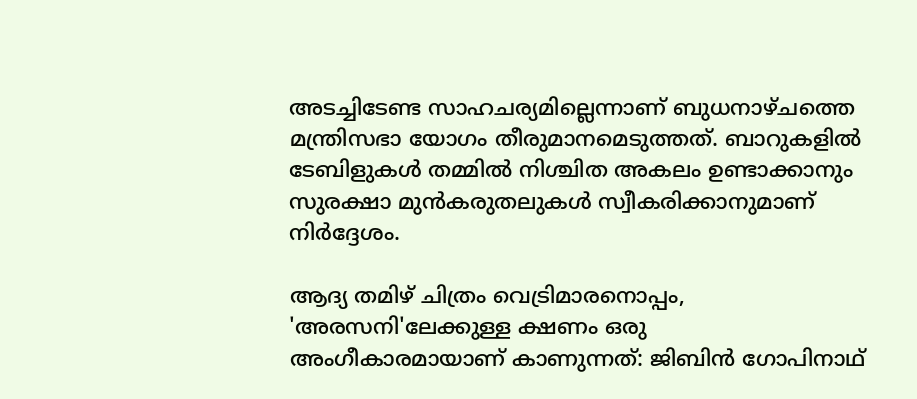അടച്ചിടേണ്ട സാഹചര്യമില്ലെന്നാണ് ബുധനാഴ്ചത്തെ മന്ത്രിസഭാ യോഗം തീരുമാനമെടുത്തത്. ബാറുകളില്‍ ടേബിളുകള്‍ തമ്മില്‍ നിശ്ചിത അകലം ഉണ്ടാക്കാനും സുരക്ഷാ മുന്‍കരുതലുകള്‍ സ്വീകരിക്കാനുമാണ് നിര്‍ദ്ദേശം.

ആദ്യ തമിഴ് ചിത്രം വെട്രിമാരനൊപ്പം, 'അരസനി'ലേക്കുള്ള ക്ഷണം ഒരു അംഗീകാരമായാണ് കാണുന്നത്: ജിബിൻ ഗോപിനാഥ്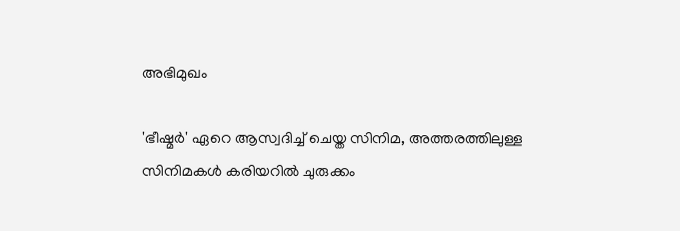അഭിമുഖം

'ഭീഷ്മർ' ഏറെ ആസ്വദിച്ച് ചെയ്ത സിനിമ, അത്തരത്തിലുള്ള സിനിമകൾ കരിയറിൽ ചുരുക്കം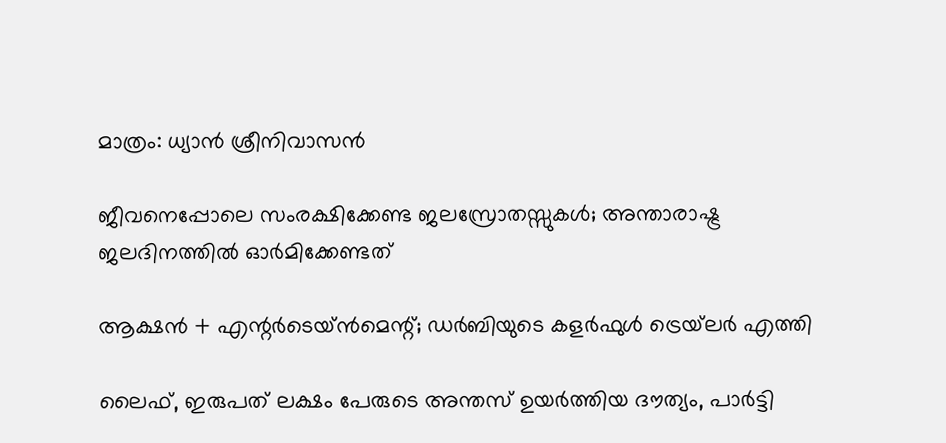മാത്രം: ധ്യാൻ ശ്രീനിവാസൻ

ജീവനെപ്പോലെ സംരക്ഷിക്കേണ്ട ജലസ്രോതസ്സുകള്‍; അന്താരാഷ്ട്ര ജലദിനത്തില്‍ ഓര്‍മിക്കേണ്ടത്

ആക്ഷൻ + എന്റർടെയ്ൻമെന്റ്; ഡർബിയുടെ കളർഫുൾ ട്രെയ്‌ലർ എത്തി

ലൈഫ്, ഇരുപത് ലക്ഷം പേരുടെ അന്തസ് ഉയർത്തിയ ദൗത്യം, പാർട്ടി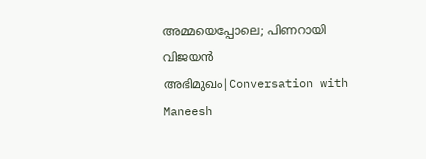അമ്മയെപ്പോലെ; പിണറായി വിജയൻ അഭിമുഖം|Conversation with Maneesh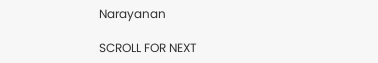Narayanan

SCROLL FOR NEXT